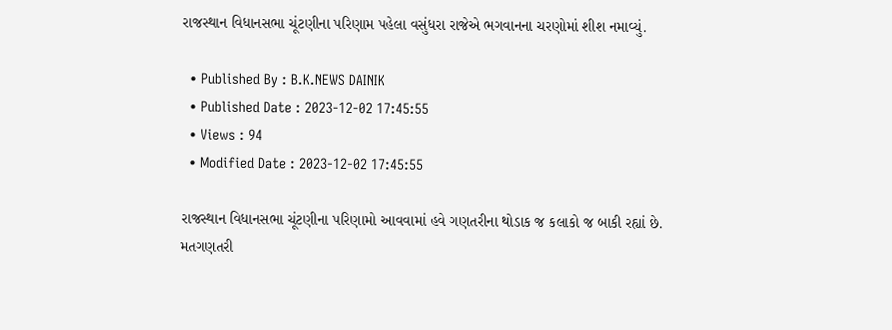રાજસ્થાન વિધાનસભા ચૂંટણીના પરિણામ પહેલા વસુંધરા રાજેએ ભગવાનના ચરણોમાં શીશ નમાવ્યું.

  • Published By : B.K.NEWS DAINIK
  • Published Date : 2023-12-02 17:45:55
  • Views : 94
  • Modified Date : 2023-12-02 17:45:55

રાજસ્થાન વિધાનસભા ચૂંટણીના પરિણામો આવવામાં હવે ગણતરીના થોડાક જ કલાકો જ બાકી રહ્યાં છે. મતગણતરી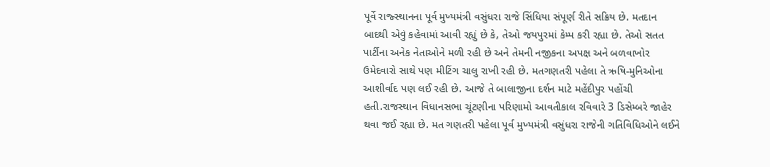પૂર્વે રાજ્સ્થાનના પૂર્વ મુખ્યમંત્રી વસુંધરા રાજે સિંધિયા સંપૂર્ણ રીતે સક્રિય છે. મતદાન બાદથી એવું કહેવામાં આવી રહ્યું છે કે, તેઓ જયપુરમાં કેમ્પ કરી રહ્યા છે. તેઓ સતત પાર્ટીના અનેક નેતાઓને મળી રહી છે અને તેમની નજીકના અપક્ષ અને બળવાખોર ઉમેદવારો સાથે પણ મીટિંગ ચાલુ રાખી રહી છે. મતગણતરી પહેલા તે ઋષિ-મુનિઓના આશીર્વાદ પણ લઈ રહી છે. આજે તે બાલાજીના દર્શન માટે મહેંદીપુર પહોંચી હતી.રાજસ્થાન વિધાનસભા ચૂંટણીના પરિણામો આવતીકાલ રવિવારે 3 ડિસેમ્બરે જાહેર થવા જઈ રહ્યા છે. મત ગણતરી પહેલા પૂર્વ મુખ્યમંત્રી વસુંધરા રાજેની ગતિવિધિઓને લઈને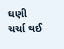ઘણી ચર્ચા થઈ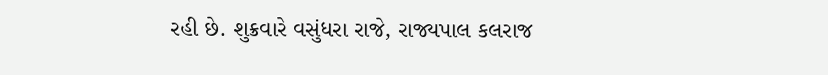રહી છે. શુક્રવારે વસુંધરા રાજે, રાજ્યપાલ કલરાજ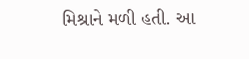મિશ્રાને મળી હતી. આ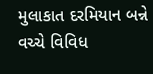મુલાકાત દરમિયાન બન્ને વચ્ચે વિવિધ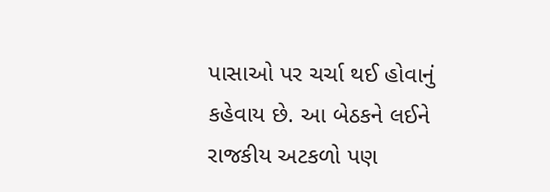પાસાઓ પર ચર્ચા થઈ હોવાનું કહેવાય છે. આ બેઠકને લઈને રાજકીય અટકળો પણ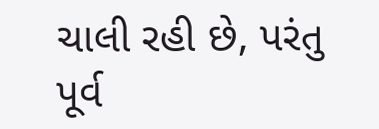ચાલી રહી છે, પરંતુ પૂર્વ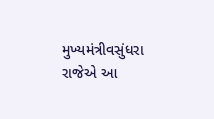મુખ્યમંત્રીવસુંધરા રાજેએ આ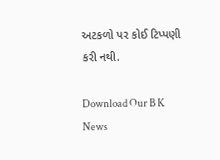અટકળો પર કોઈ ટિપ્પણી કરી નથી.

Download Our B K News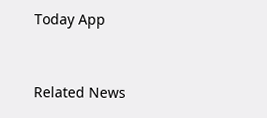Today App



Related News